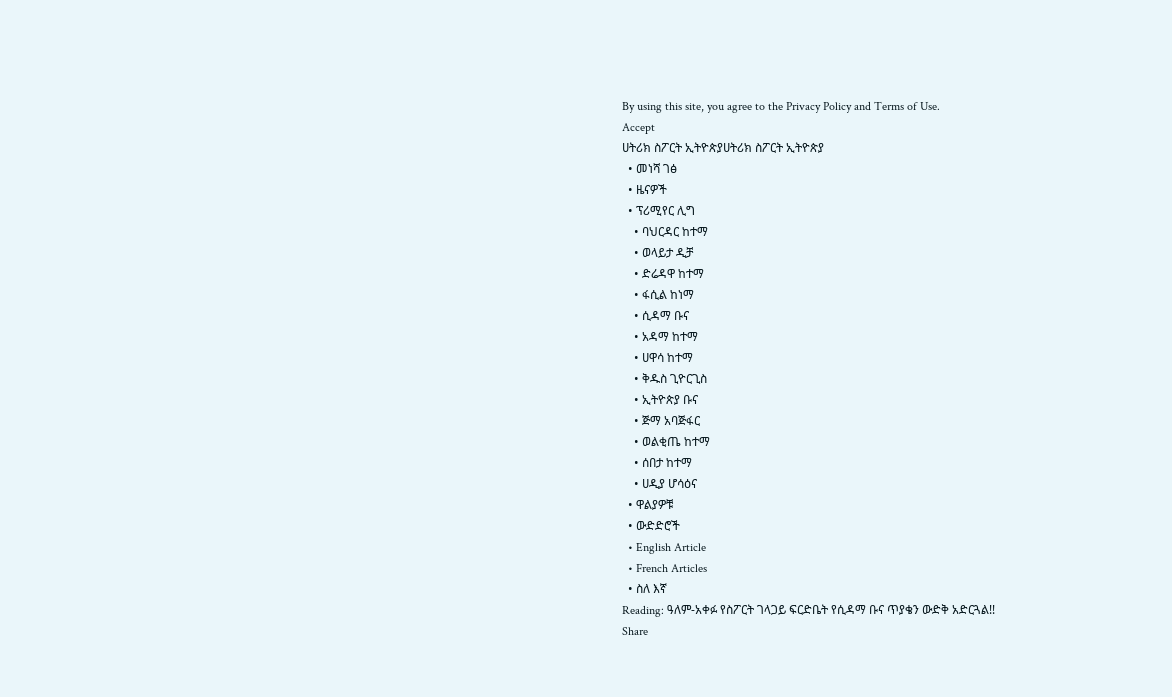By using this site, you agree to the Privacy Policy and Terms of Use.
Accept
ሀትሪክ ስፖርት ኢትዮጵያሀትሪክ ስፖርት ኢትዮጵያ
  • መነሻ ገፅ
  • ዜናዎች
  • ፕሪሚየር ሊግ
    • ባህርዳር ከተማ
    • ወላይታ ዲቻ
    • ድሬዳዋ ከተማ
    • ፋሲል ከነማ
    • ሲዳማ ቡና
    • አዳማ ከተማ
    • ሀዋሳ ከተማ
    • ቅዱስ ጊዮርጊስ
    • ኢትዮጵያ ቡና
    • ጅማ አባጅፋር
    • ወልቂጤ ከተማ
    • ሰበታ ከተማ
    • ሀዲያ ሆሳዕና
  • ዋልያዎቹ
  • ውድድሮች
  • English Article
  • French Articles
  • ስለ እኛ
Reading: ዓለም-አቀፉ የስፖርት ገላጋይ ፍርድቤት የሲዳማ ቡና ጥያቄን ውድቅ አድርጓል!!
Share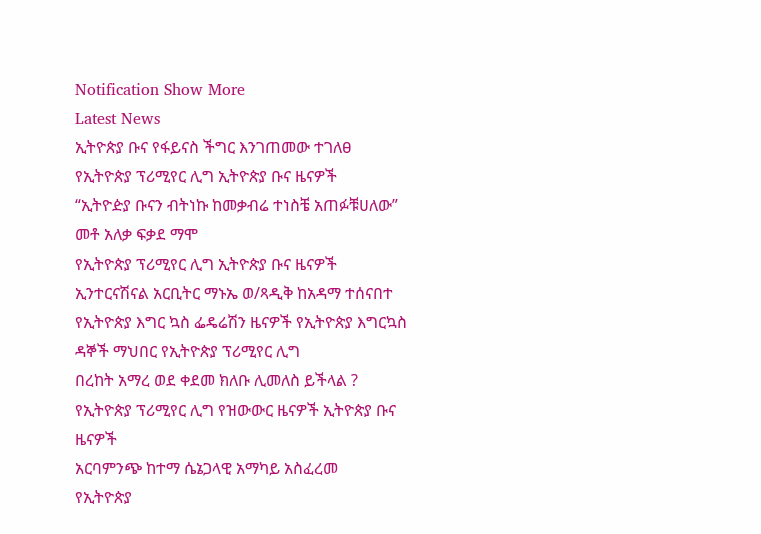Notification Show More
Latest News
ኢትዮጵያ ቡና የፋይናስ ችግር እንገጠመው ተገለፀ
የኢትዮጵያ ፕሪሚየር ሊግ ኢትዮጵያ ቡና ዜናዎች
“ኢትዮዽያ ቡናን ብትነኩ ከመቃብሬ ተነስቼ አጠፉቹሀለው” መቶ አለቃ ፍቃደ ማሞ
የኢትዮጵያ ፕሪሚየር ሊግ ኢትዮጵያ ቡና ዜናዎች
ኢንተርናሽናል አርቢትር ማኑኤ ወ/ጻዲቅ ከአዳማ ተሰናበተ
የኢትዮጵያ እግር ኳስ ፌዴሬሽን ዜናዎች የኢትዮጵያ እግርኳስ ዳኞች ማህበር የኢትዮጵያ ፕሪሚየር ሊግ
በረከት አማረ ወደ ቀደመ ክለቡ ሊመለስ ይችላል ?
የኢትዮጵያ ፕሪሚየር ሊግ የዝውውር ዜናዎች ኢትዮጵያ ቡና ዜናዎች
አርባምንጭ ከተማ ሴኔጋላዊ አማካይ አስፈረመ
የኢትዮጵያ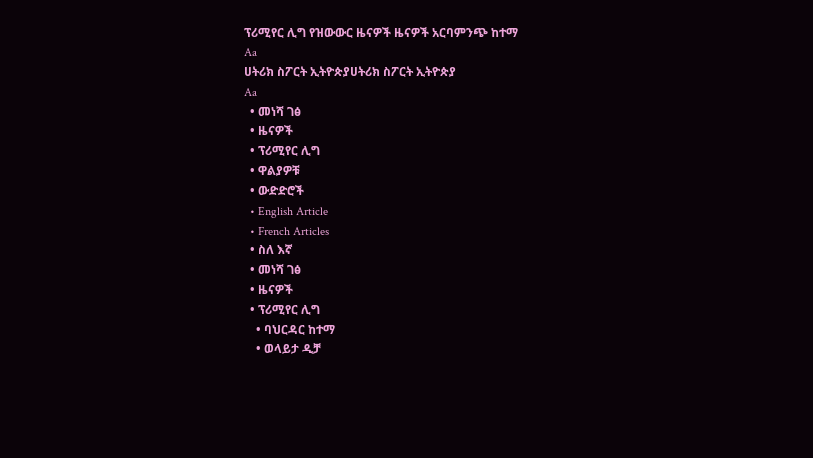ፕሪሚየር ሊግ የዝውውር ዜናዎች ዜናዎች አርባምንጭ ከተማ
Aa
ሀትሪክ ስፖርት ኢትዮጵያሀትሪክ ስፖርት ኢትዮጵያ
Aa
  • መነሻ ገፅ
  • ዜናዎች
  • ፕሪሚየር ሊግ
  • ዋልያዎቹ
  • ውድድሮች
  • English Article
  • French Articles
  • ስለ እኛ
  • መነሻ ገፅ
  • ዜናዎች
  • ፕሪሚየር ሊግ
    • ባህርዳር ከተማ
    • ወላይታ ዲቻ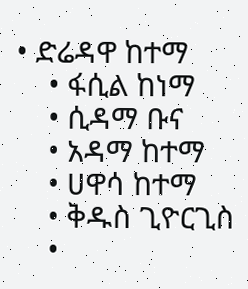• ድሬዳዋ ከተማ
    • ፋሲል ከነማ
    • ሲዳማ ቡና
    • አዳማ ከተማ
    • ሀዋሳ ከተማ
    • ቅዱስ ጊዮርጊስ
    •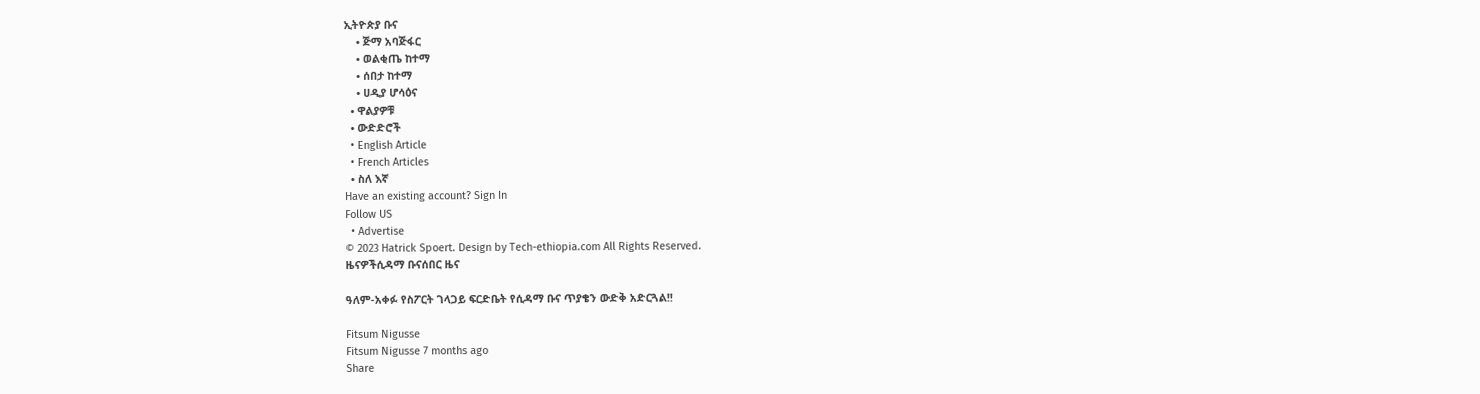ኢትዮጵያ ቡና
    • ጅማ አባጅፋር
    • ወልቂጤ ከተማ
    • ሰበታ ከተማ
    • ሀዲያ ሆሳዕና
  • ዋልያዎቹ
  • ውድድሮች
  • English Article
  • French Articles
  • ስለ እኛ
Have an existing account? Sign In
Follow US
  • Advertise
© 2023 Hatrick Spoert. Design by Tech-ethiopia.com All Rights Reserved.
ዜናዎችሲዳማ ቡናሰበር ዜና

ዓለም-አቀፉ የስፖርት ገላጋይ ፍርድቤት የሲዳማ ቡና ጥያቄን ውድቅ አድርጓል!!

Fitsum Nigusse
Fitsum Nigusse 7 months ago
Share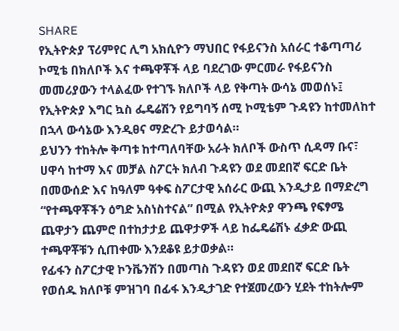SHARE
የኢትዮጵያ ፕሪምየር ሊግ አክሲዮን ማህበር የፋይናንስ አሰራር ተቆጣጣሪ ኮሚቴ በክለቦች እና ተጫዋቾች ላይ ባደረገው ምርመራ የፋይናንስ መመሪያውን ተላልፈው የተገኙ ክለቦች ላይ የቅጣት ውሳኔ መወሰኑ፤ የኢትዮጵያ እግር ኳስ ፌዴሬሽን የይግባኝ ሰሚ ኮሚቴም ጉዳዩን ከተመለከተ በኋላ ውሳኔው እንዲፀና ማድረጉ ይታወሳል።
ይህንን ተከትሎ ቅጣቱ ከተጣለባቸው አራት ክለቦች ውስጥ ሲዳማ ቡና፣ ሀዋሳ ከተማ እና መቻል ስፖርት ክለብ ጉዳዩን ወደ መደበኛ ፍርድ ቤት በመውሰድ እና ከዓለም ዓቀፍ ስፖርታዊ አሰራር ውጪ እንዲታይ በማድረግ “የተጫዋቾችን ዕግድ አስነስተናል” በሚል የኢትዮጵያ ዋንጫ የፍፃሜ ጨዋታን ጨምሮ በተከታታይ ጨዋታዎች ላይ ከፌዴሬሽኑ ፈቃድ ውጪ ተጫዋቾቹን ሲጠቀሙ እንደቆዩ ይታወቃል።
የፊፋን ስፖርታዊ ኮንቬንሽን በመጣስ ጉዳዩን ወደ መደበኛ ፍርድ ቤት የወሰዱ ክለቦቹ ምዝገባ በፊፋ እንዲታገድ የተጀመረውን ሂደት ተከትሎም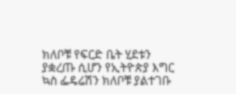ክለቦቹ የፍርድ ቤት ሂደቱን ያቋረጡ ሲሆን የኢትዮጵያ እግር ኳስ ፌዴሬሽን ክለቦቹ ያልተገቡ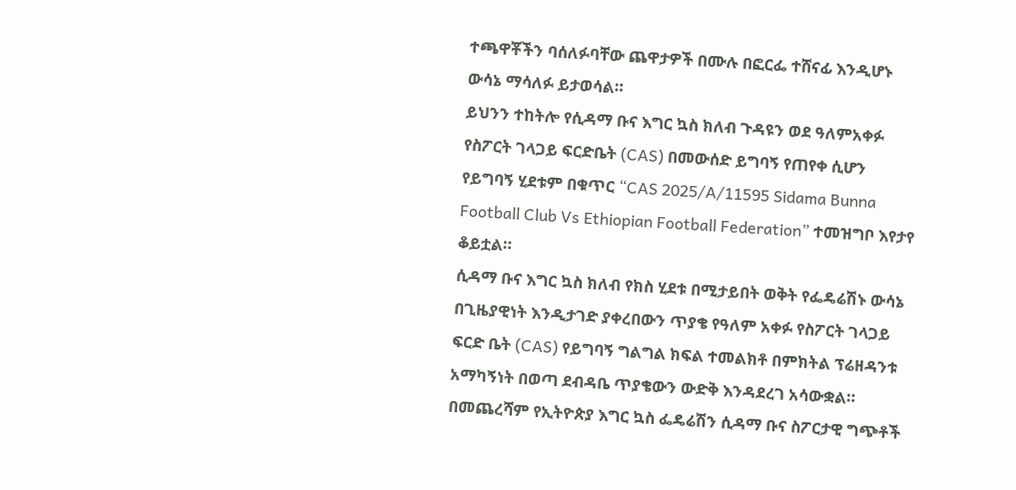ተጫዋቾችን ባሰለፉባቸው ጨዋታዎች በሙሉ በፎርፌ ተሸናፊ እንዲሆኑ ውሳኔ ማሳለፉ ይታወሳል።
ይህንን ተከትሎ የሲዳማ ቡና እግር ኳስ ክለብ ጉዳዩን ወደ ዓለምአቀፉ የስፖርት ገላጋይ ፍርድቤት (CAS) በመውሰድ ይግባኝ የጠየቀ ሲሆን የይግባኝ ሂደቱም በቁጥር “CAS 2025/A/11595 Sidama Bunna Football Club Vs Ethiopian Football Federation” ተመዝግቦ እየታየ ቆይቷል።
ሲዳማ ቡና እግር ኳስ ክለብ የክስ ሂደቱ በሚታይበት ወቅት የፌዴሬሽኑ ውሳኔ በጊዜያዊነት እንዲታገድ ያቀረበውን ጥያቄ የዓለም አቀፉ የስፖርት ገላጋይ ፍርድ ቤት (CAS) የይግባኝ ግልግል ክፍል ተመልክቶ በምክትል ፕሬዘዳንቱ አማካኝነት በወጣ ደብዳቤ ጥያቄውን ውድቅ እንዳደረገ አሳውቋል።
በመጨረሻም የኢትዮጵያ እግር ኳስ ፌዴሬሽን ሲዳማ ቡና ስፖርታዊ ግጭቶች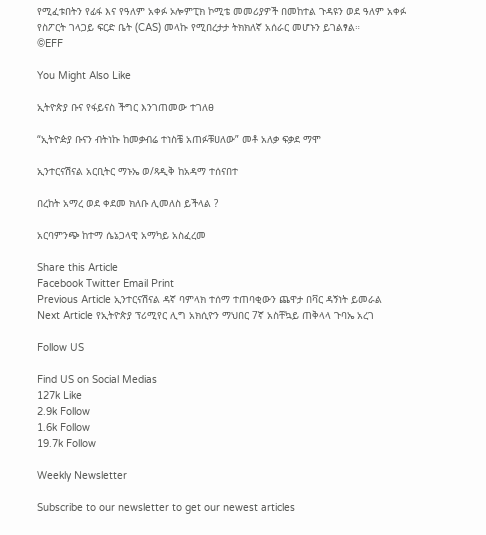የሚፈቱበትን የፊፋ እና የዓለም አቀፉ ኦሎምፒክ ኮሚቴ መመሪያዎች በመከተል ጉዳዩን ወደ ዓለም አቀፉ የስፖርት ገላጋይ ፍርድ ቤት (CAS) መላኩ የሚበረታታ ትክክለኛ አሰራር መሆኑን ይገልፃል።
©EFF

You Might Also Like

ኢትዮጵያ ቡና የፋይናስ ችግር እንገጠመው ተገለፀ

“ኢትዮዽያ ቡናን ብትነኩ ከመቃብሬ ተነስቼ አጠፉቹሀለው” መቶ አለቃ ፍቃደ ማሞ

ኢንተርናሽናል አርቢትር ማኑኤ ወ/ጻዲቅ ከአዳማ ተሰናበተ

በረከት አማረ ወደ ቀደመ ክለቡ ሊመለስ ይችላል ?

አርባምንጭ ከተማ ሴኔጋላዊ አማካይ አስፈረመ

Share this Article
Facebook Twitter Email Print
Previous Article ኢንተርናሽናል ዳኛ ባምላክ ተሰማ ተጠባቂውን ጨዋታ በቫር ዳኝነት ይመራል
Next Article የኢትዮጵያ ፕሪሚየር ሊግ አክሲዮን ማህበር 7ኛ አስቸኳይ ጠቅላላ ጉባኤ አረገ

Follow US

Find US on Social Medias
127k Like
2.9k Follow
1.6k Follow
19.7k Follow

Weekly Newsletter

Subscribe to our newsletter to get our newest articles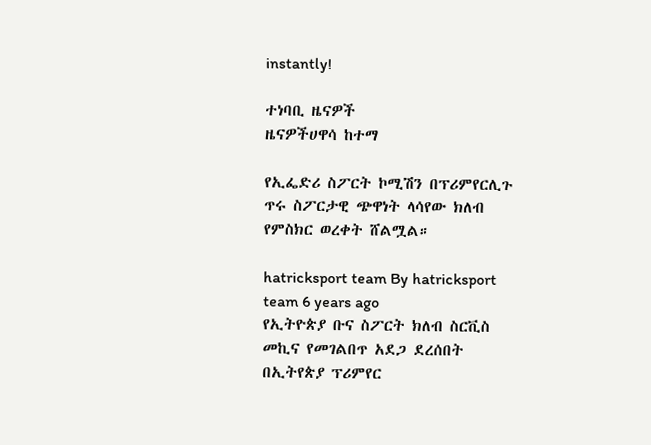instantly!

ተነባቢ ዜናዎች
ዜናዎችሀዋሳ ከተማ

የኢፌድሪ ስፖርት ኮሚሽን በፕሪምየርሊጉ ጥሩ ስፖርታዊ ጭዋነት ላሳየው ክለብ የምስክር ወረቀት ሸልሟል።

hatricksport team By hatricksport team 6 years ago
የኢትዮጵያ ቡና ስፖርት ክለብ ስርቪስ መኪና የመገልበጥ አደጋ ደረሰበት
በኢትየጵያ ፕሪምየር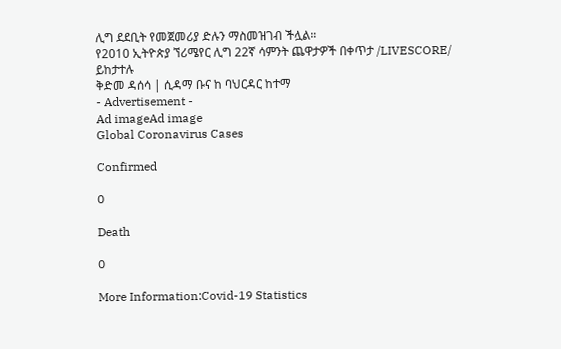ሊግ ደደቢት የመጀመሪያ ድሉን ማስመዝገብ ችሏል።
የ2010 ኢትዮጵያ ኘሪሜየር ሊግ 22ኛ ሳምንት ጨዋታዎች በቀጥታ /LIVESCORE/ ይከታተሉ
ቅድመ ዳሰሳ | ሲዳማ ቡና ከ ባህርዳር ከተማ
- Advertisement -
Ad imageAd image
Global Coronavirus Cases

Confirmed

0

Death

0

More Information:Covid-19 Statistics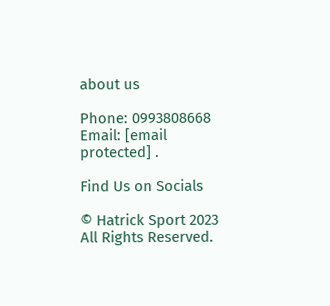about us

Phone: 0993808668 Email: [email protected] .

Find Us on Socials

© Hatrick Sport 2023 All Rights Reserved.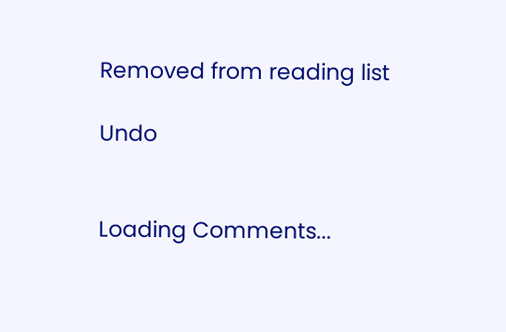Removed from reading list

Undo


Loading Comments...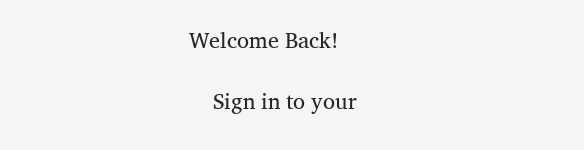Welcome Back!

    Sign in to your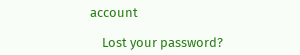account

    Lost your password?